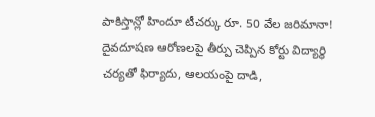పాకిస్తాన్లో హిందూ టీచర్కు రూ. 50 వేల జరిమానా!
దైవదూషణ ఆరోణలపై తీర్పు చెప్పిన కోర్టు విద్యార్థి చర్యతో ఫిర్యాదు, ఆలయంపై దాడి,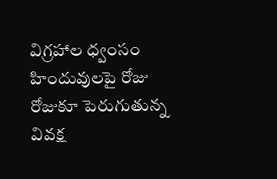విగ్రహాల ధ్వంసం హిందువులపై రోజు రోజుకూ పెరుగుతున్న వివక్ష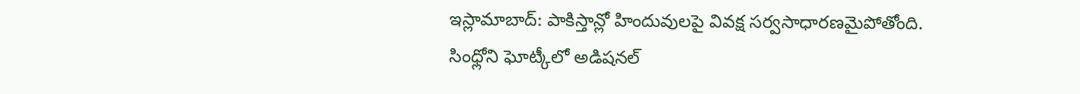ఇస్లామాబాద్: పాకిస్తాన్లో హిందువులపై వివక్ష సర్వసాధారణమైపోతోంది. సింధ్లోని ఘోట్కీలో అడిషనల్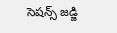సెషన్స్ జడ్జి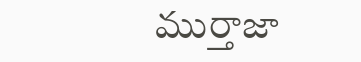ముర్తాజా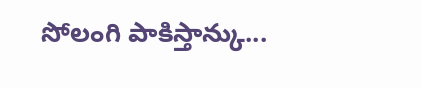సోలంగి పాకిస్తాన్కు...